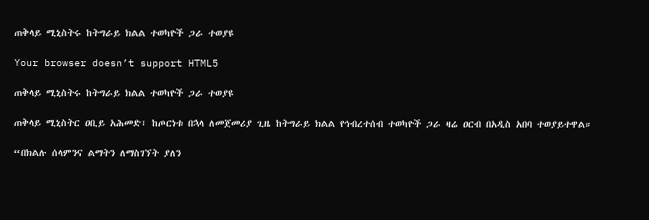ጠቅላይ ሚኒስትሩ ከትግራይ ክልል ተወካዮች ጋራ ተወያዩ

Your browser doesn’t support HTML5

ጠቅላይ ሚኒስትሩ ከትግራይ ክልል ተወካዮች ጋራ ተወያዩ

ጠቅላይ ሚኒስትር ዐቢይ አሕመድ፣ ከጦርነቱ በኋላ ለመጀመሪያ ጊዜ ከትግራይ ክልል የኅብረተሰብ ተወካዮች ጋራ ዛሬ ዐርብ በአዲስ አበባ ተወያይተዋል።

“በክልሉ ሰላምንና ልማትን ለማስገኘት ያለን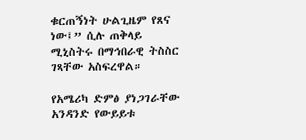ቁርጠኝነት ሁልጊዜም የጸና ነው፤” ሲሉ ጠቅላይ ሚኒስትሩ በማኅበራዊ ትስስር ገጻቸው አስፍረዋል።

የአሜሪካ ድምፅ ያነጋገራቸው አንዳንድ የውይይቱ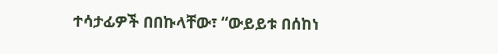ተሳታፊዎች በበኩላቸው፣ “ውይይቱ በሰከነ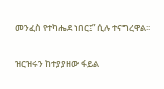መንፈስ የተካሔደ ነበር፤” ሲሉ ተናግረዋል፡፡

ዝርዝሩን ከተያያዘው ፋይል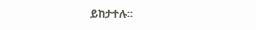ይከታተሉ፡፡